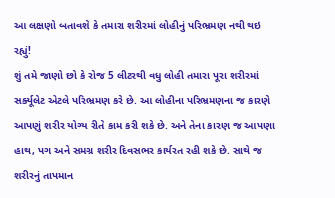આ લક્ષણો બતાવશે કે તમારા શરીરમાં લોહીનું પરિભ્રમણ નથી થઇ રહ્યું!
શું તમે જાણો છો કે રોજ 5 લીટરથી વધુ લોહી તમારા પૂરા શરીરમાં સર્ક્યૂલેટ એટલે પરિભ્રમણ કરે છે. આ લોહીના પરિભ્રમણના જ કારણે આપણું શરીર યોગ્ય રીતે કામ કરી શકે છે. અને તેના કારણ જ આપણા હાથ, પગ અને સમગ્ર શરીર દિવસભર કાર્યરત રહી શકે છે. સાથે જ શરીરનું તાપમાન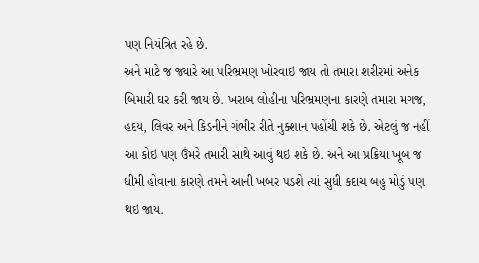પણ નિયંત્રિત રહે છે.
અને માટે જ જ્યારે આ પરિભ્રમણ ખોરવાઇ જાય તો તમારા શરીરમાં અનેક બિમારી ઘર કરી જાય છે. ખરાબ લોહીના પરિભ્રમણના કારણે તમારા મગજ, હદય, લિવર અને કિડનીને ગંભીર રીતે નુક્શાન પહોંચી શકે છે. એટલું જ નહીં આ કોઇ પણ ઉંમરે તમારી સાથે આવું થઇ શકે છે. અને આ પ્રક્રિયા ખૂબ જ ધીમી હોવાના કારણે તમને આની ખબર પડશે ત્યાં સુધી કદાચ બહુ મોડું પણ થઇ જાય.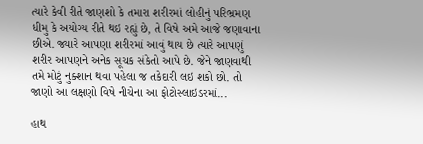ત્યારે કેવી રીતે જાણશો કે તમારા શરીરમાં લોહીનું પરિભ્રમણ ધીમુ કે અયોગ્ય રીતે થઇ રહ્યું છે, તે વિષે અમે આજે જણાવાના છીએ. જ્યારે આપણા શરીરમાં આવું થાય છે ત્યારે આપણું શરીર આપણને અનેક સૂચક સંકેતો આપે છે. જેને જાણવાથી તમે મોટું નુક્શાન થવા પહેલા જ તકેદારી લઇ શકો છો. તો જાણો આ લક્ષણો વિષે નીચેના આ ફોટોસ્લાઇડરમાં...

હાથ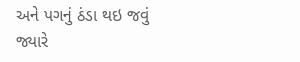અને પગનું ઠંડા થઇ જવું
જ્યારે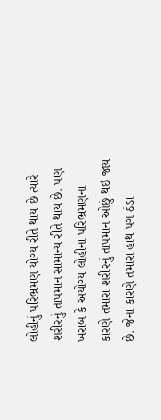લોહીનું પરિભ્રમણ યોગ્ય રીતે થાય છે ત્યારે શરીરનું તાપમાન સામાન્ય રીતે થાય છે. પણ ખરાબ કે અયોગ્ય લોહીના પરિભ્રમણના કારણે તમારા શરીરનું તાપમાન ઓછું થઇ જાય છે. જેના કારણે તમારા હાથ પગ ઠંડા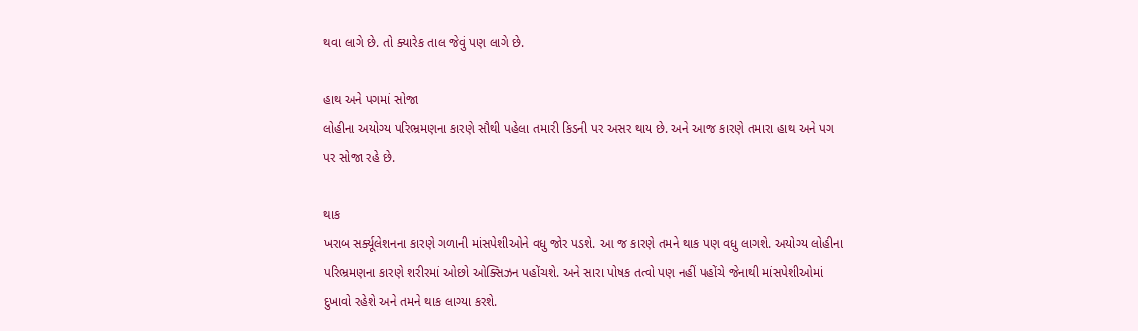થવા લાગે છે. તો ક્યારેક તાલ જેવું પણ લાગે છે.

હાથ અને પગમાં સોજા
લોહીના અયોગ્ય પરિભ્રમણના કારણે સૌથી પહેલા તમારી કિડની પર અસર થાય છે. અને આજ કારણે તમારા હાથ અને પગ પર સોજા રહે છે.

થાક
ખરાબ સર્ક્યૂલેશનના કારણે ગળાની માંસપેશીઓને વધુ જોર પડશે. આ જ કારણે તમને થાક પણ વધુ લાગશે. અયોગ્ય લોહીના પરિભ્રમણના કારણે શરીરમાં ઓછો ઓક્સિઝન પહોંચશે. અને સારા પોષક તત્વો પણ નહીં પહોંચે જેનાથી માંસપેશીઓમાં દુખાવો રહેશે અને તમને થાક લાગ્યા કરશે.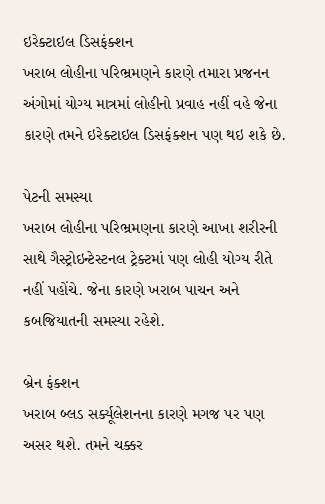ઇરેક્ટાઇલ ડિસફંક્શન
ખરાબ લોહીના પરિભ્રમણને કારણે તમારા પ્રજનન અંગોમાં યોગ્ય માત્રમાં લોહીનો પ્રવાહ નહીં વહે જેના કારણે તમને ઇરેક્ટાઇલ ડિસફંક્શન પણ થઇ શકે છે.

પેટની સમસ્યા
ખરાબ લોહીના પરિભ્રમણના કારણે આખા શરીરની સાથે ગૈસ્ટ્રોઇન્ટેસ્ટનલ ટ્રેક્ટમાં પણ લોહી યોગ્ય રીતે નહીં પહોંચે. જેના કારણે ખરાબ પાચન અને કબજિયાતની સમસ્યા રહેશે.

બ્રેન ફંક્શન
ખરાબ બ્લડ સર્ક્યૂલેશનના કારણે મગજ પર પણ અસર થશે. તમને ચક્કર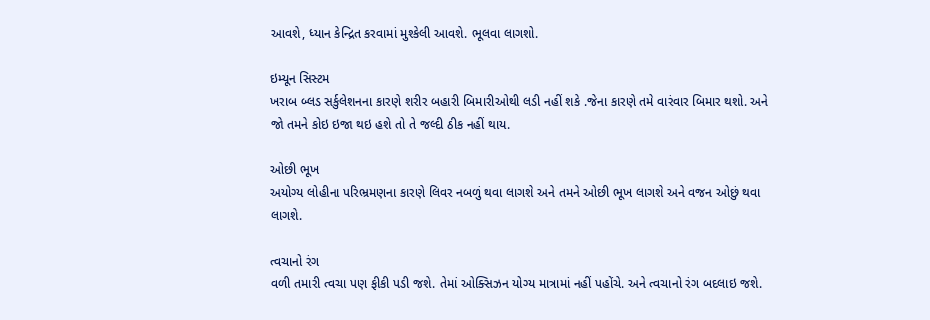આવશે, ધ્યાન કેન્દ્રિત કરવામાં મુશ્કેલી આવશે. ભૂલવા લાગશો.

ઇમ્યૂન સિસ્ટમ
ખરાબ બ્લડ સર્કુલેશનના કારણે શરીર બહારી બિમારીઓથી લડી નહીં શકે .જેના કારણે તમે વારંવાર બિમાર થશો. અને જો તમને કોઇ ઇજા થઇ હશે તો તે જલ્દી ઠીક નહીં થાય.

ઓછી ભૂખ
અયોગ્ય લોહીના પરિભ્રમણના કારણે લિવર નબળું થવા લાગશે અને તમને ઓછી ભૂખ લાગશે અને વજન ઓછું થવા લાગશે.

ત્વચાનો રંગ
વળી તમારી ત્વચા પણ ફીકી પડી જશે. તેમાં ઓક્સિઝન યોગ્ય માત્રામાં નહીં પહોંચે. અને ત્વચાનો રંગ બદલાઇ જશે.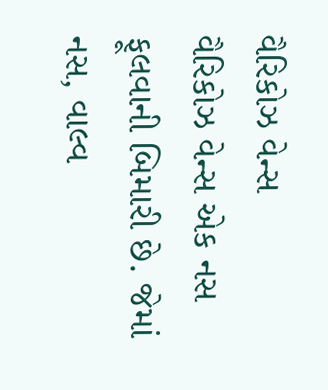વૈરિકોઝ વેન્સ
વૈરિકોઝ વેન્સ એક નસ ફૂલવાની બિમારી છે. જેમાં નસ, વાલ્વ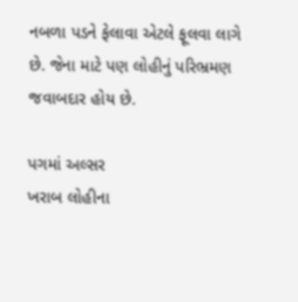નબળા પડને ફેલાવા એટલે ફૂલવા લાગે છે. જેના માટે પણ લોહીનું પરિભ્રમણ જવાબદાર હોય છે.

પગમાં અલ્સર
ખરાબ લોહીના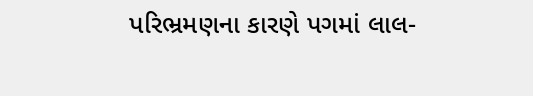પરિભ્રમણના કારણે પગમાં લાલ-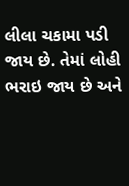લીલા ચકામા પડી જાય છે. તેમાં લોહી ભરાઇ જાય છે અને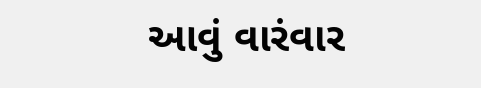આવું વારંવાર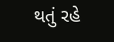થતું રહે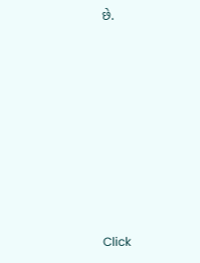છે.












Click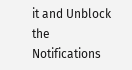it and Unblock the Notifications